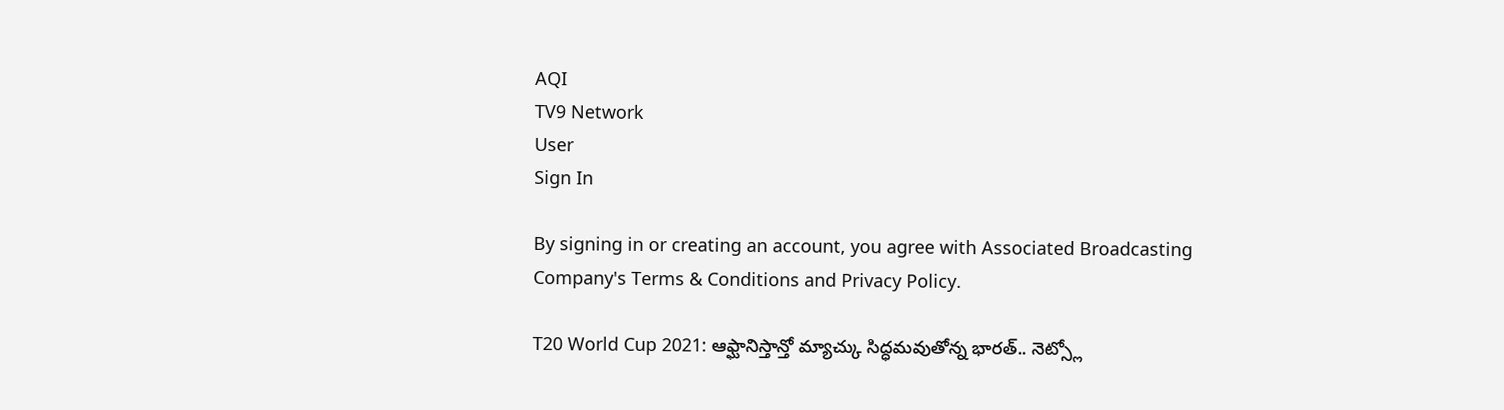AQI
TV9 Network
User
Sign In

By signing in or creating an account, you agree with Associated Broadcasting Company's Terms & Conditions and Privacy Policy.

T20 World Cup 2021: ఆఫ్ఘానిస్తాన్తో మ్యాచ్కు సిద్ధమవుతోన్న భారత్.. నెట్స్లో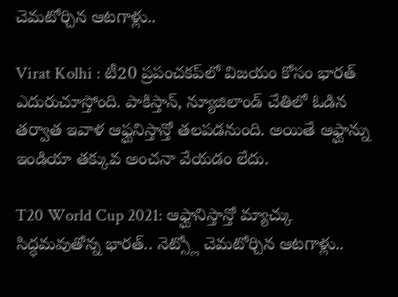చెమటోర్చిన ఆటగాళ్లు..

Virat Kolhi : టీ20 ప్రపంచకప్‌లో విజయం కోసం భారత్ ఎదురుచూస్తోంది. పాకిస్తాన్, న్యూజిలాండ్‌ చేతిలో ఓడిన తర్వాత ఇవాళ ఆఫ్ఘనిస్తాన్తో తలపడనుంది. అయితే ఆఫ్ఘాన్ను ఇండియా తక్కువ అంచనా వేయడం లేదు.

T20 World Cup 2021: ఆఫ్ఘానిస్తాన్తో మ్యాచ్కు సిద్ధమవుతోన్న భారత్.. నెట్స్లో చెమటోర్చిన ఆటగాళ్లు..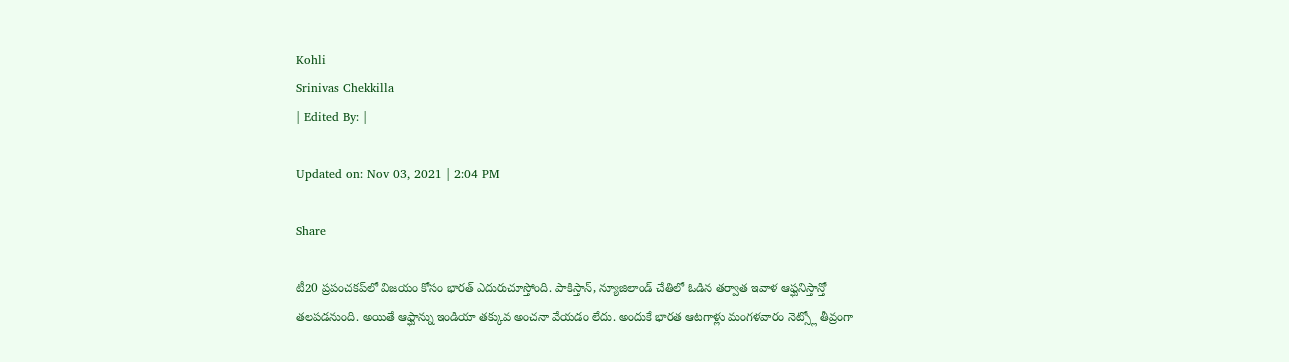Kohli
Srinivas Chekkilla
| Edited By: |

Updated on: Nov 03, 2021 | 2:04 PM

Share

టీ20 ప్రపంచకప్‌లో విజయం కోసం భారత్ ఎదురుచూస్తోంది. పాకిస్తాన్, న్యూజిలాండ్‌ చేతిలో ఓడిన తర్వాత ఇవాళ ఆఫ్ఘనిస్తాన్తో తలపడనుంది. అయితే ఆఫ్ఘాన్ను ఇండియా తక్కువ అంచనా వేయడం లేదు. అందుకే భారత ఆటగాళ్లు మంగళవారం నెట్స్లో తీవ్రంగా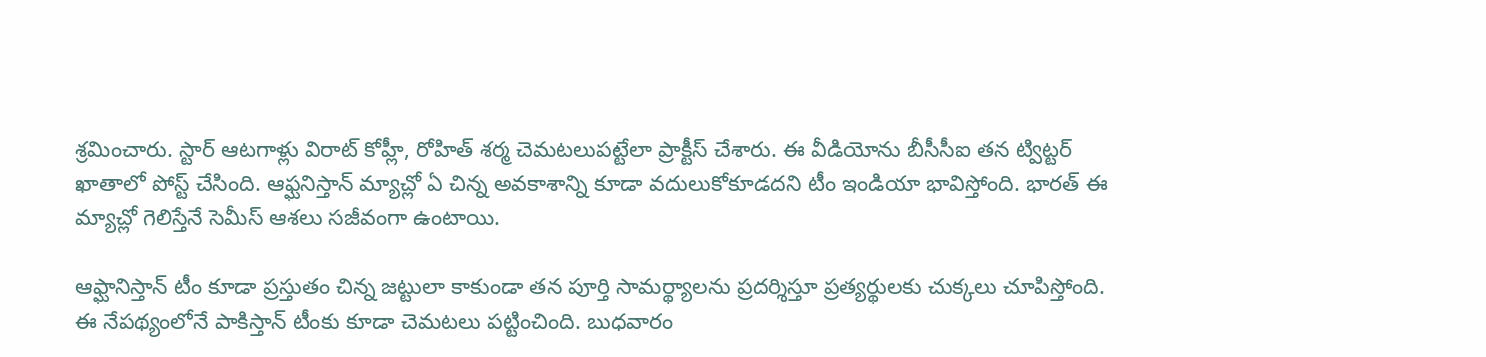శ్రమించారు. స్టార్ ఆటగాళ్లు విరాట్ కోహ్లీ, రోహిత్ శర్మ చెమటలుపట్టేలా ప్రాక్టీస్ చేశారు. ఈ వీడియోను బీసీసీఐ తన ట్విట్టర్ ఖాతాలో పోస్ట్ చేసింది. ఆఫ్ఘనిస్తాన్ మ్యాచ్లో ఏ చిన్న అవకాశాన్ని కూడా వదులుకోకూడదని టీం ఇండియా భావిస్తోంది. భారత్ ఈ మ్యాచ్లో గెలిస్తేనే సెమీస్ ఆశలు సజీవంగా ఉంటాయి.

ఆఫ్ఘానిస్తాన్ టీం కూడా ప్రస్తుతం చిన్న జట్టులా కాకుండా తన పూర్తి సామర్థ్యాలను ప్రదర్శిస్తూ ప్రత్యర్థులకు చుక్కలు చూపిస్తోంది. ఈ నేపథ్యంలోనే పాకిస్తాన్ టీంకు కూడా చెమటలు పట్టించింది. బుధవారం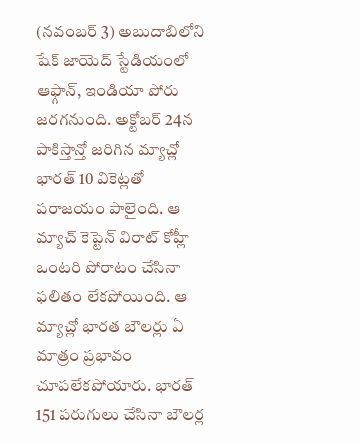(నవంబర్ 3) అబుదాబిలోని షేక్ జాయెద్ స్టేడియంలో ఆఫ్గాన్, ఇండియా పోరు జరగనుంది. అక్టోబర్ 24న పాకిస్తాన్తో జరిగిన మ్యాచ్లో భారత్ 10 వికెట్లతో పరాజయం పాలైంది. ఆ మ్యాచ్ కెప్టెన్ విరాట్ కోహ్లీ ఒంటరి పోరాటం చేసినా ఫలితం లేకపోయింది. ఆ మ్యాచ్లో భారత బౌలర్లు ఏ మాత్రం ప్రభావం చూపలేకపోయారు. భారత్ 151 పరుగులు చేసినా బౌలర్ల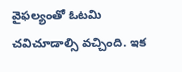వైఫల్యంతో ఓటమి చవిచూడాల్సి వచ్చింది. ఇక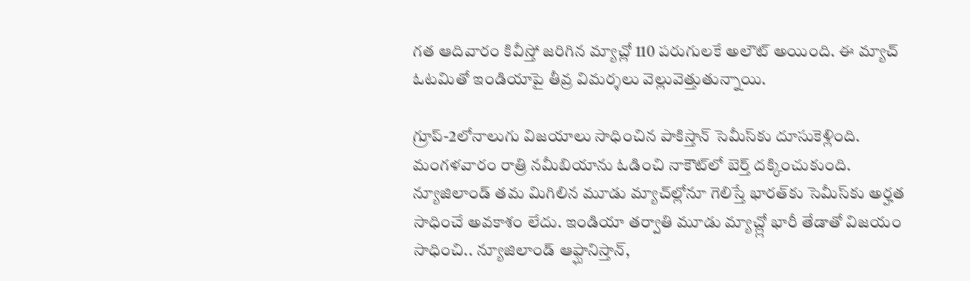గత ఆదివారం కివీస్తో జరిగిన మ్యాచ్లో 110 పరుగులకే అలౌట్ అయింది. ఈ మ్యాచ్ ఓటమితో ఇండియాపై తీవ్ర విమర్శలు వెల్లువెత్తుతున్నాయి.

గ్రూప్-2లోనాలుగు విజయాలు సాధించిన పాకిస్తాన్ సెమీస్‌కు దూసుకెళ్లింది. మంగళవారం రాత్రి నమీబియాను ఓడించి నాకౌట్‌లో బెర్త్ దక్కించుకుంది. న్యూజిలాండ్ తమ మిగిలిన మూడు మ్యాచ్‌ల్లోనూ గెలిస్తే భారత్‌కు సెమీస్‌కు అర్హత సాధించే అవకాశం లేదు. ఇండియా తర్వాతి మూడు మ్యాచ్ల్లో భారీ తేడాతో విజయం సాధించి.. న్యూజిలాండ్ ఆఫ్ఘానిస్తాన్,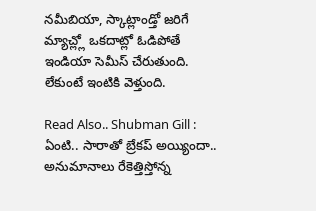నమీబియా, స్కాట్లాండ్తో జరిగే మ్యాచ్ల్లో ఒకదాట్లో ఓడిపోతే ఇండియా సెమీస్ చేరుతుంది. లేకుంటే ఇంటికి వెళ్తుంది.

Read Also.. Shubman Gill : ఏంటి.. సారాతో బ్రేకప్‌ అయ్యిందా.. అనుమానాలు రేకెత్తిస్తోన్న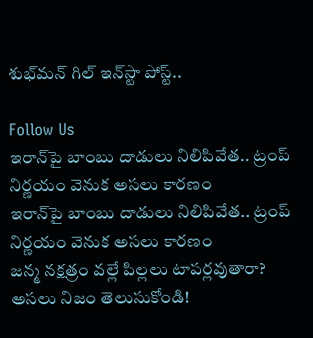శుభ్‌మన్‌ గిల్‌ ఇన్‌స్టా పోస్ట్‌..

Follow Us
ఇరాన్‌పై బాంబు దాడులు నిలిపివేత.. ట్రంప్ నిర్ణయం వెనుక అసలు కారణం
ఇరాన్‌పై బాంబు దాడులు నిలిపివేత.. ట్రంప్ నిర్ణయం వెనుక అసలు కారణం
జన్మ నక్షత్రం వల్లే పిల్లలు టాపర్లవుతారా? అసలు నిజం తెలుసుకోండి!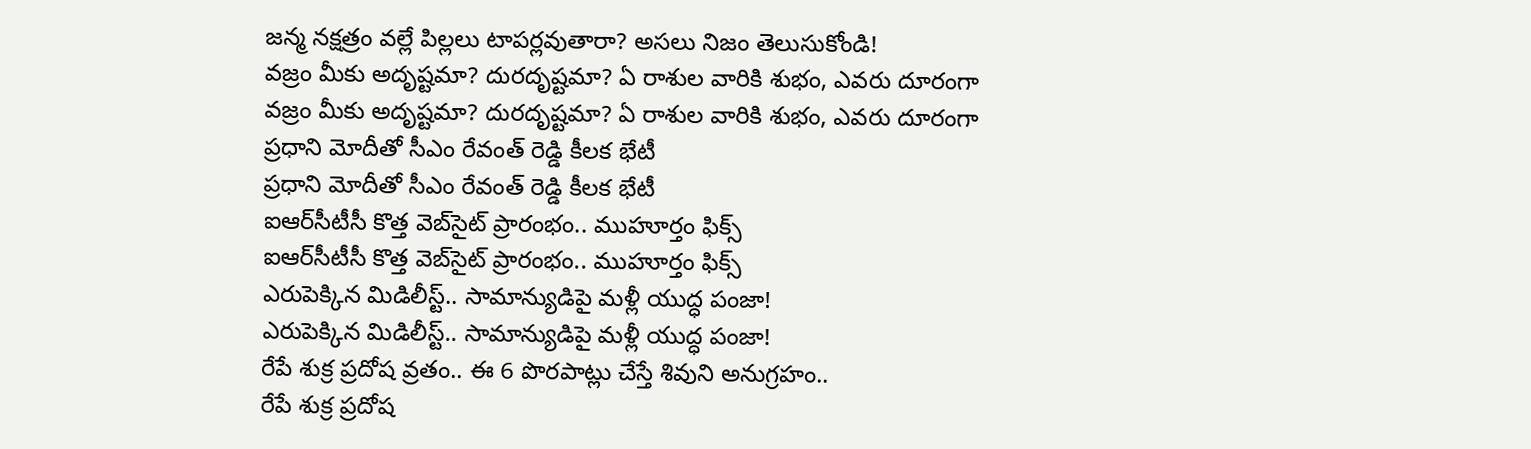జన్మ నక్షత్రం వల్లే పిల్లలు టాపర్లవుతారా? అసలు నిజం తెలుసుకోండి!
వజ్రం మీకు అదృష్టమా? దురదృష్టమా? ఏ రాశుల వారికి శుభం, ఎవరు దూరంగా
వజ్రం మీకు అదృష్టమా? దురదృష్టమా? ఏ రాశుల వారికి శుభం, ఎవరు దూరంగా
ప్రధాని మోదీతో సీఎం రేవంత్ రెడ్డి కీలక భేటీ
ప్రధాని మోదీతో సీఎం రేవంత్ రెడ్డి కీలక భేటీ
ఐఆర్‌సీటీసీ కొత్త వెబ్‌సైట్ ప్రారంభం.. ముహూర్తం ఫిక్స్
ఐఆర్‌సీటీసీ కొత్త వెబ్‌సైట్ ప్రారంభం.. ముహూర్తం ఫిక్స్
ఎరుపెక్కిన మిడిలీస్ట్.. సామాన్యుడిపై మళ్లీ యుద్ధ పంజా!
ఎరుపెక్కిన మిడిలీస్ట్.. సామాన్యుడిపై మళ్లీ యుద్ధ పంజా!
రేపే శుక్ర ప్రదోష వ్రతం.. ఈ 6 పొరపాట్లు చేస్తే శివుని అనుగ్రహం..
రేపే శుక్ర ప్రదోష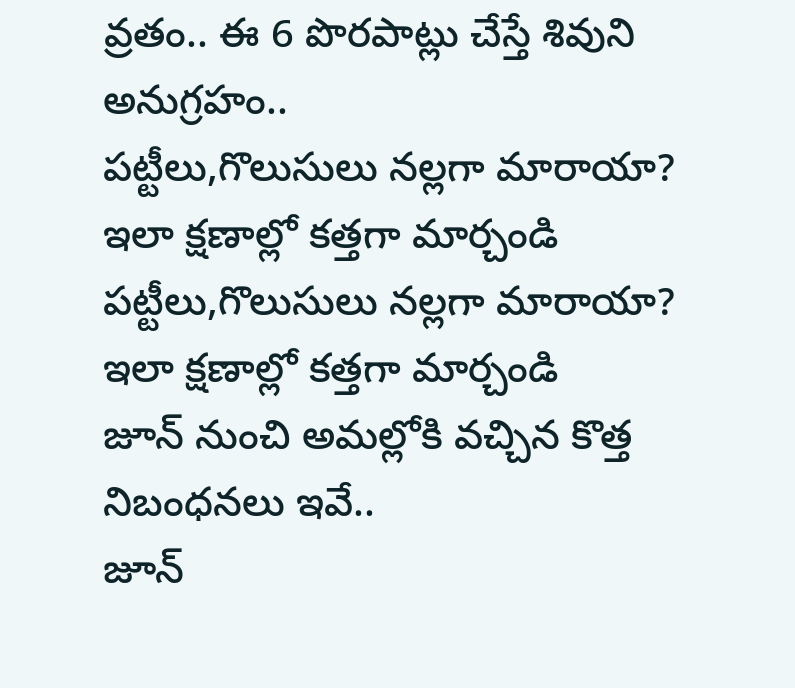వ్రతం.. ఈ 6 పొరపాట్లు చేస్తే శివుని అనుగ్రహం..
పట్టీలు,గొలుసులు నల్లగా మారాయా? ఇలా క్షణాల్లో కత్తగా మార్చండి
పట్టీలు,గొలుసులు నల్లగా మారాయా? ఇలా క్షణాల్లో కత్తగా మార్చండి
జూన్ నుంచి అమల్లోకి వచ్చిన కొత్త నిబంధనలు ఇవే..
జూన్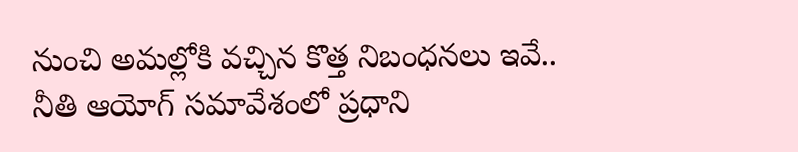నుంచి అమల్లోకి వచ్చిన కొత్త నిబంధనలు ఇవే..
నీతి ఆయోగ్‌ సమావేశంలో ప్రధాని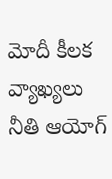మోదీ కీలక వ్యాఖ్యలు
నీతి ఆయోగ్‌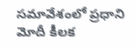సమావేశంలో ప్రధాని మోదీ కీలక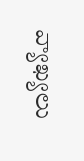వ్యాఖ్యలు